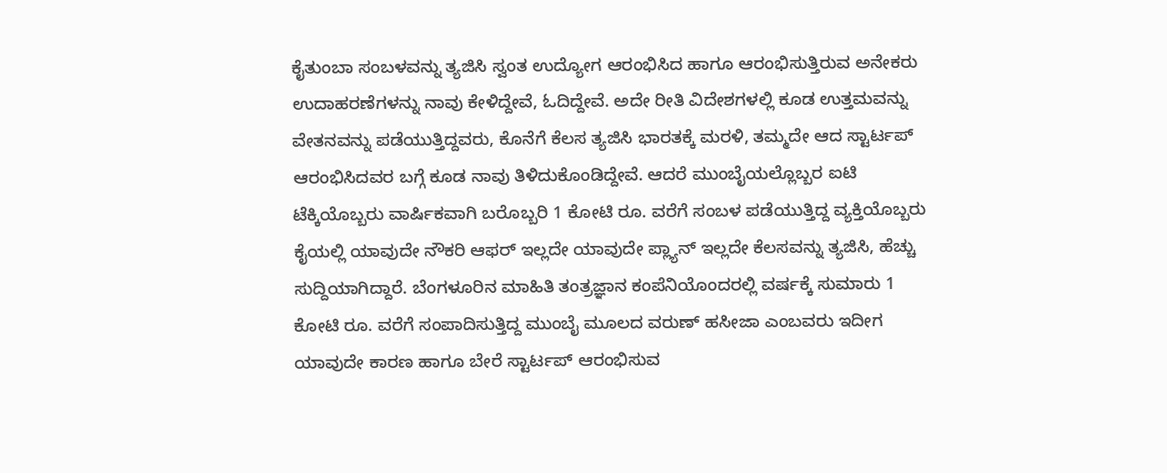ಕೈತುಂಬಾ ಸಂಬಳವನ್ನು ತ್ಯಜಿಸಿ ಸ್ವಂತ ಉದ್ಯೋಗ ಆರಂಭಿಸಿದ ಹಾಗೂ ಆರಂಭಿಸುತ್ತಿರುವ ಅನೇಕರು ಉದಾಹರಣೆಗಳನ್ನು ನಾವು ಕೇಳಿದ್ದೇವೆ, ಓದಿದ್ದೇವೆ. ಅದೇ ರೀತಿ ವಿದೇಶಗಳಲ್ಲಿ ಕೂಡ ಉತ್ತಮವನ್ನು ವೇತನವನ್ನು ಪಡೆಯುತ್ತಿದ್ದವರು, ಕೊನೆಗೆ ಕೆಲಸ ತ್ಯಜಿಸಿ ಭಾರತಕ್ಕೆ ಮರಳಿ, ತಮ್ಮದೇ ಆದ ಸ್ಟಾರ್ಟಪ್ ಆರಂಭಿಸಿದವರ ಬಗ್ಗೆ ಕೂಡ ನಾವು ತಿಳಿದುಕೊಂಡಿದ್ದೇವೆ. ಆದರೆ ಮುಂಬೈಯಲ್ಲೊಬ್ಬರ ಐಟಿ ಟೆಕ್ಕಿಯೊಬ್ಬರು ವಾರ್ಷಿಕವಾಗಿ ಬರೊಬ್ಬರಿ 1 ಕೋಟಿ ರೂ. ವರೆಗೆ ಸಂಬಳ ಪಡೆಯುತ್ತಿದ್ದ ವ್ಯಕ್ತಿಯೊಬ್ಬರು ಕೈಯಲ್ಲಿ ಯಾವುದೇ ನೌಕರಿ ಆಫರ್ ಇಲ್ಲದೇ ಯಾವುದೇ ಪ್ಲ್ಯಾನ್ ಇಲ್ಲದೇ ಕೆಲಸವನ್ನು ತ್ಯಜಿಸಿ, ಹೆಚ್ಚು ಸುದ್ದಿಯಾಗಿದ್ದಾರೆ. ಬೆಂಗಳೂರಿನ ಮಾಹಿತಿ ತಂತ್ರಜ್ಞಾನ ಕಂಪೆನಿಯೊಂದರಲ್ಲಿ ವರ್ಷಕ್ಕೆ ಸುಮಾರು 1 ಕೋಟಿ ರೂ. ವರೆಗೆ ಸಂಪಾದಿಸುತ್ತಿದ್ದ ಮುಂಬೈ ಮೂಲದ ವರುಣ್ ಹಸೀಜಾ ಎಂಬವರು ಇದೀಗ ಯಾವುದೇ ಕಾರಣ ಹಾಗೂ ಬೇರೆ ಸ್ಟಾರ್ಟಪ್ ಆರಂಭಿಸುವ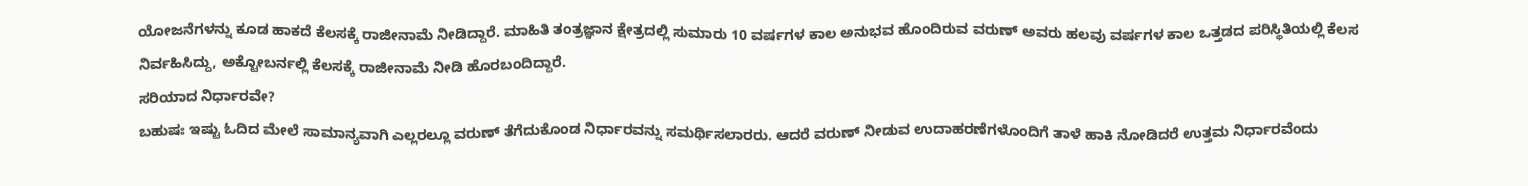ಯೋಜನೆಗಳನ್ನು ಕೂಡ ಹಾಕದೆ ಕೆಲಸಕ್ಕೆ ರಾಜೀನಾಮೆ ನೀಡಿದ್ದಾರೆ. ಮಾಹಿತಿ ತಂತ್ರಜ್ಞಾನ ಕ್ಷೇತ್ರದಲ್ಲಿ ಸುಮಾರು 10 ವರ್ಷಗಳ ಕಾಲ ಅನುಭವ ಹೊಂದಿರುವ ವರುಣ್ ಅವರು ಹಲವು ವರ್ಷಗಳ ಕಾಲ ಒತ್ತಡದ ಪರಿಸ್ಥಿತಿಯಲ್ಲಿ ಕೆಲಸ ನಿರ್ವಹಿಸಿದ್ದು, ಅಕ್ಟೋಬರ್ನಲ್ಲಿ ಕೆಲಸಕ್ಕೆ ರಾಜೀನಾಮೆ ನೀಡಿ ಹೊರಬಂದಿದ್ದಾರೆ.
ಸರಿಯಾದ ನಿರ್ಧಾರವೇ?
ಬಹುಷಃ ಇಷ್ಟು ಓದಿದ ಮೇಲೆ ಸಾಮಾನ್ಯವಾಗಿ ಎಲ್ಲರಲ್ಲೂ ವರುಣ್ ತೆಗೆದುಕೊಂಡ ನಿರ್ಧಾರವನ್ನು ಸಮರ್ಥಿಸಲಾರರು. ಆದರೆ ವರುಣ್ ನೀಡುವ ಉದಾಹರಣೆಗಳೊಂದಿಗೆ ತಾಳೆ ಹಾಕಿ ನೋಡಿದರೆ ಉತ್ತಮ ನಿರ್ಧಾರವೆಂದು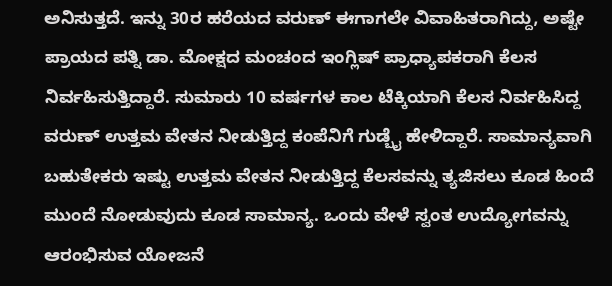ಅನಿಸುತ್ತದೆ. ಇನ್ನು 30ರ ಹರೆಯದ ವರುಣ್ ಈಗಾಗಲೇ ವಿವಾಹಿತರಾಗಿದ್ದು, ಅಷ್ಟೇ ಪ್ರಾಯದ ಪತ್ನಿ ಡಾ. ಮೋಕ್ಷದ ಮಂಚಂದ ಇಂಗ್ಲಿಷ್ ಪ್ರಾಧ್ಯಾಪಕರಾಗಿ ಕೆಲಸ ನಿರ್ವಹಿಸುತ್ತಿದ್ದಾರೆ. ಸುಮಾರು 10 ವರ್ಷಗಳ ಕಾಲ ಟೆಕ್ಕಿಯಾಗಿ ಕೆಲಸ ನಿರ್ವಹಿಸಿದ್ದ ವರುಣ್ ಉತ್ತಮ ವೇತನ ನೀಡುತ್ತಿದ್ದ ಕಂಪೆನಿಗೆ ಗುಡ್ಬೈ ಹೇಳಿದ್ದಾರೆ. ಸಾಮಾನ್ಯವಾಗಿ ಬಹುತೇಕರು ಇಷ್ಟು ಉತ್ತಮ ವೇತನ ನೀಡುತ್ತಿದ್ದ ಕೆಲಸವನ್ನು ತ್ಯಜಿಸಲು ಕೂಡ ಹಿಂದೆ ಮುಂದೆ ನೋಡುವುದು ಕೂಡ ಸಾಮಾನ್ಯ. ಒಂದು ವೇಳೆ ಸ್ವಂತ ಉದ್ಯೋಗವನ್ನು ಆರಂಭಿಸುವ ಯೋಜನೆ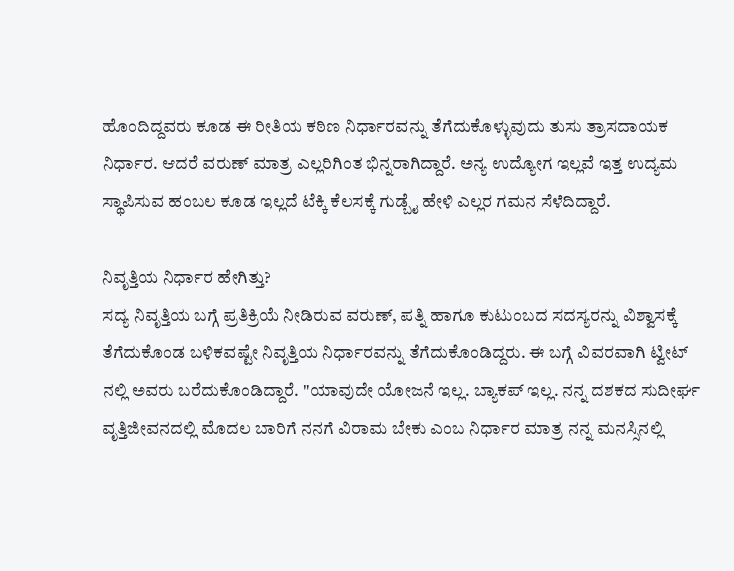ಹೊಂದಿದ್ದವರು ಕೂಡ ಈ ರೀತಿಯ ಕಠಿಣ ನಿರ್ಧಾರವನ್ನು ತೆಗೆದುಕೊಳ್ಳುವುದು ತುಸು ತ್ರಾಸದಾಯಕ ನಿರ್ಧಾರ. ಆದರೆ ವರುಣ್ ಮಾತ್ರ ಎಲ್ಲರಿಗಿಂತ ಭಿನ್ನರಾಗಿದ್ದಾರೆ. ಅನ್ಯ ಉದ್ಯೋಗ ಇಲ್ಲವೆ ಇತ್ತ ಉದ್ಯಮ ಸ್ಥಾಪಿಸುವ ಹಂಬಲ ಕೂಡ ಇಲ್ಲದೆ ಟೆಕ್ಕಿ ಕೆಲಸಕ್ಕೆ ಗುಡ್ಬೈ ಹೇಳಿ ಎಲ್ಲರ ಗಮನ ಸೆಳೆದಿದ್ದಾರೆ.

ನಿವೃತ್ತಿಯ ನಿರ್ಧಾರ ಹೇಗಿತ್ತು?
ಸದ್ಯ ನಿವೃತ್ತಿಯ ಬಗ್ಗೆ ಪ್ರತಿಕ್ರಿಯೆ ನೀಡಿರುವ ವರುಣ್, ಪತ್ನಿ ಹಾಗೂ ಕುಟುಂಬದ ಸದಸ್ಯರನ್ನು ವಿಶ್ವಾಸಕ್ಕೆ ತೆಗೆದುಕೊಂಡ ಬಳಿಕವಷ್ಟೇ ನಿವೃತ್ತಿಯ ನಿರ್ಧಾರವನ್ನು ತೆಗೆದುಕೊಂಡಿದ್ದರು. ಈ ಬಗ್ಗೆ ವಿವರವಾಗಿ ಟ್ವೀಟ್ ನಲ್ಲಿ ಅವರು ಬರೆದುಕೊಂಡಿದ್ದಾರೆ. "ಯಾವುದೇ ಯೋಜನೆ ಇಲ್ಲ. ಬ್ಯಾಕಪ್ ಇಲ್ಲ. ನನ್ನ ದಶಕದ ಸುದೀರ್ಘ ವೃತ್ತಿಜೀವನದಲ್ಲಿ ಮೊದಲ ಬಾರಿಗೆ ನನಗೆ ವಿರಾಮ ಬೇಕು ಎಂಬ ನಿರ್ಧಾರ ಮಾತ್ರ ನನ್ನ ಮನಸ್ಸಿನಲ್ಲಿ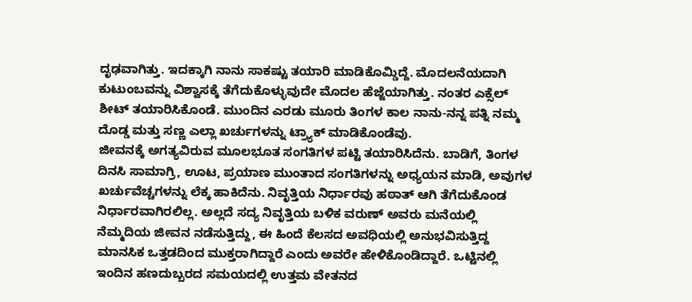ದೃಢವಾಗಿತ್ತು. ಇದಕ್ಕಾಗಿ ನಾನು ಸಾಕಷ್ಟು ತಯಾರಿ ಮಾಡಿಕೊಮ್ಡಿದ್ದೆ. ಮೊದಲನೆಯದಾಗಿ ಕುಟುಂಬವನ್ನು ವಿಶ್ವಾಸಕ್ಕೆ ತೆಗೆದುಕೊಳ್ಳುವುದೇ ಮೊದಲ ಹೆಜ್ಜೆಯಾಗಿತ್ತು. ನಂತರ ಎಕ್ಸೆಲ್ ಶೀಟ್ ತಯಾರಿಸಿಕೊಂಡೆ. ಮುಂದಿನ ಎರಡು ಮೂರು ತಿಂಗಳ ಕಾಲ ನಾನು-ನನ್ನ ಪತ್ನಿ ನಮ್ಮ ದೊಡ್ಡ ಮತ್ತು ಸಣ್ಣ ಎಲ್ಲಾ ಖರ್ಚುಗಳನ್ನು ಟ್ರ್ಯಾಕ್ ಮಾಡಿಕೊಂಡೆವು.
ಜೀವನಕ್ಕೆ ಅಗತ್ಯವಿರುವ ಮೂಲಭೂತ ಸಂಗತಿಗಳ ಪಟ್ಟಿ ತಯಾರಿಸಿದೆನು. ಬಾಡಿಗೆ, ತಿಂಗಳ ದಿನಸಿ ಸಾಮಾಗ್ರಿ, ಊಟ, ಪ್ರಯಾಣ ಮುಂತಾದ ಸಂಗತಿಗಳನ್ನು ಅಧ್ಯಯನ ಮಾಡಿ, ಅವುಗಳ ಖರ್ಚುವೆಚ್ಚಗಳನ್ನು ಲೆಕ್ಕ ಹಾಕಿದೆನು. ನಿವೃತ್ತಿಯ ನಿರ್ಧಾರವು ಹಠಾತ್ ಆಗಿ ತೆಗೆದುಕೊಂಡ ನಿರ್ಧಾರವಾಗಿರಲಿಲ್ಲ. ಅಲ್ಲದೆ ಸದ್ಯ ನಿವೃತ್ತಿಯ ಬಳಿಕ ವರುಣ್ ಅವರು ಮನೆಯಲ್ಲಿ ನೆಮ್ಮದಿಯ ಜೀವನ ನಡೆಸುತ್ತಿದ್ದು, ಈ ಹಿಂದೆ ಕೆಲಸದ ಅವಧಿಯಲ್ಲಿ ಅನುಭವಿಸುತ್ತಿದ್ದ ಮಾನಸಿಕ ಒತ್ತಡದಿಂದ ಮುಕ್ತರಾಗಿದ್ದಾರೆ ಎಂದು ಅವರೇ ಹೇಳಿಕೊಂಡಿದ್ದಾರೆ. ಒಟ್ಟಿನಲ್ಲಿ ಇಂದಿನ ಹಣದುಬ್ಬರದ ಸಮಯದಲ್ಲಿ ಉತ್ತಮ ವೇತನದ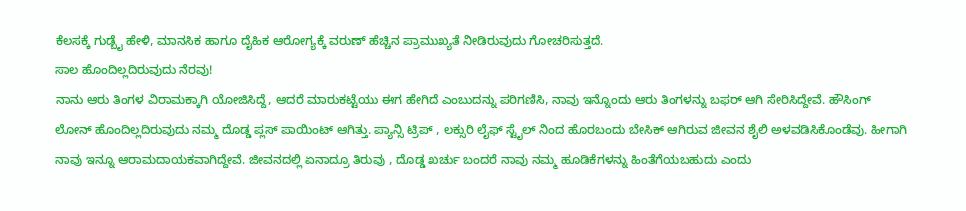ಕೆಲಸಕ್ಕೆ ಗುಡ್ಬೈ ಹೇಳಿ, ಮಾನಸಿಕ ಹಾಗೂ ದೈಹಿಕ ಆರೋಗ್ಯಕ್ಕೆ ವರುಣ್ ಹೆಚ್ಚಿನ ಪ್ರಾಮುಖ್ಯತೆ ನೀಡಿರುವುದು ಗೋಚರಿಸುತ್ತದೆ.
ಸಾಲ ಹೊಂದಿಲ್ಲದಿರುವುದು ನೆರವು!
ನಾನು ಆರು ತಿಂಗಳ ವಿರಾಮಕ್ಕಾಗಿ ಯೋಜಿಸಿದ್ದೆ, ಆದರೆ ಮಾರುಕಟ್ಟೆಯು ಈಗ ಹೇಗಿದೆ ಎಂಬುದನ್ನು ಪರಿಗಣಿಸಿ, ನಾವು ಇನ್ನೊಂದು ಆರು ತಿಂಗಳನ್ನು ಬಫರ್ ಆಗಿ ಸೇರಿಸಿದ್ದೇವೆ. ಹೌಸಿಂಗ್ ಲೋನ್ ಹೊಂದಿಲ್ಲದಿರುವುದು ನಮ್ಮ ದೊಡ್ಡ ಪ್ಲಸ್ ಪಾಯಿಂಟ್ ಆಗಿತ್ತು. ಪ್ಯಾನ್ಸಿ ಟ್ರಿಪ್ , ಲಕ್ಸುರಿ ಲೈಫ್ ಸ್ಟೈಲ್ ನಿಂದ ಹೊರಬಂದು ಬೇಸಿಕ್ ಆಗಿರುವ ಜೀವನ ಶೈಲಿ ಅಳವಡಿಸಿಕೊಂಡೆವು. ಹೀಗಾಗಿ ನಾವು ಇನ್ನೂ ಆರಾಮದಾಯಕವಾಗಿದ್ದೇವೆ. ಜೀವನದಲ್ಲಿ ಏನಾದ್ರೂ ತಿರುವು , ದೊಡ್ಡ ಖರ್ಚು ಬಂದರೆ ನಾವು ನಮ್ಮ ಹೂಡಿಕೆಗಳನ್ನು ಹಿಂತೆಗೆಯಬಹುದು ಎಂದು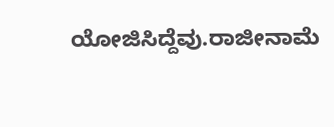ಯೋಜಿಸಿದ್ದೆವು.ರಾಜೀನಾಮೆ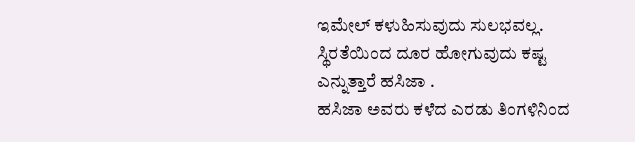ಇಮೇಲ್ ಕಳುಹಿಸುವುದು ಸುಲಭವಲ್ಲ. ಸ್ಥಿರತೆಯಿಂದ ದೂರ ಹೋಗುವುದು ಕಷ್ಟ ಎನ್ನುತ್ತಾರೆ ಹಸಿಜಾ .
ಹಸಿಜಾ ಅವರು ಕಳೆದ ಎರಡು ತಿಂಗಳಿನಿಂದ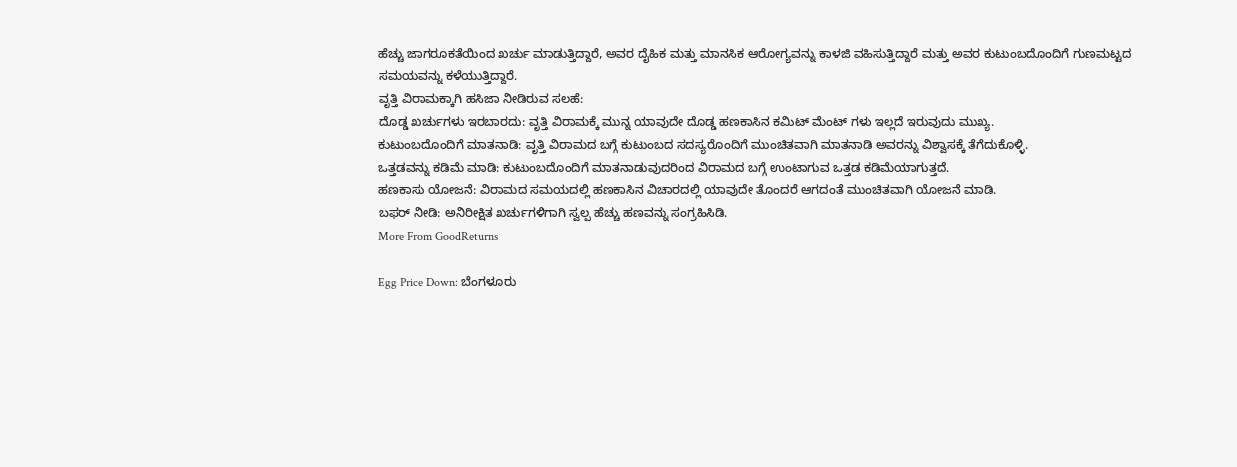ಹೆಚ್ಚು ಜಾಗರೂಕತೆಯಿಂದ ಖರ್ಚು ಮಾಡುತ್ತಿದ್ದಾರೆ, ಅವರ ದೈಹಿಕ ಮತ್ತು ಮಾನಸಿಕ ಆರೋಗ್ಯವನ್ನು ಕಾಳಜಿ ವಹಿಸುತ್ತಿದ್ದಾರೆ ಮತ್ತು ಅವರ ಕುಟುಂಬದೊಂದಿಗೆ ಗುಣಮಟ್ಟದ ಸಮಯವನ್ನು ಕಳೆಯುತ್ತಿದ್ದಾರೆ.
ವೃತ್ತಿ ವಿರಾಮಕ್ಕಾಗಿ ಹಸಿಜಾ ನೀಡಿರುವ ಸಲಹೆ:
ದೊಡ್ಡ ಖರ್ಚುಗಳು ಇರಬಾರದು: ವೃತ್ತಿ ವಿರಾಮಕ್ಕೆ ಮುನ್ನ ಯಾವುದೇ ದೊಡ್ಡ ಹಣಕಾಸಿನ ಕಮಿಟ್ ಮೆಂಟ್ ಗಳು ಇಲ್ಲದೆ ಇರುವುದು ಮುಖ್ಯ.
ಕುಟುಂಬದೊಂದಿಗೆ ಮಾತನಾಡಿ: ವೃತ್ತಿ ವಿರಾಮದ ಬಗ್ಗೆ ಕುಟುಂಬದ ಸದಸ್ಯರೊಂದಿಗೆ ಮುಂಚಿತವಾಗಿ ಮಾತನಾಡಿ ಅವರನ್ನು ವಿಶ್ವಾಸಕ್ಕೆ ತೆಗೆದುಕೊಳ್ಳಿ.
ಒತ್ತಡವನ್ನು ಕಡಿಮೆ ಮಾಡಿ: ಕುಟುಂಬದೊಂದಿಗೆ ಮಾತನಾಡುವುದರಿಂದ ವಿರಾಮದ ಬಗ್ಗೆ ಉಂಟಾಗುವ ಒತ್ತಡ ಕಡಿಮೆಯಾಗುತ್ತದೆ.
ಹಣಕಾಸು ಯೋಜನೆ: ವಿರಾಮದ ಸಮಯದಲ್ಲಿ ಹಣಕಾಸಿನ ವಿಚಾರದಲ್ಲಿ ಯಾವುದೇ ತೊಂದರೆ ಆಗದಂತೆ ಮುಂಚಿತವಾಗಿ ಯೋಜನೆ ಮಾಡಿ.
ಬಫರ್ ನೀಡಿ: ಅನಿರೀಕ್ಷಿತ ಖರ್ಚುಗಳಿಗಾಗಿ ಸ್ವಲ್ಪ ಹೆಚ್ಚು ಹಣವನ್ನು ಸಂಗ್ರಹಿಸಿಡಿ.
More From GoodReturns

Egg Price Down: ಬೆಂಗಳೂರು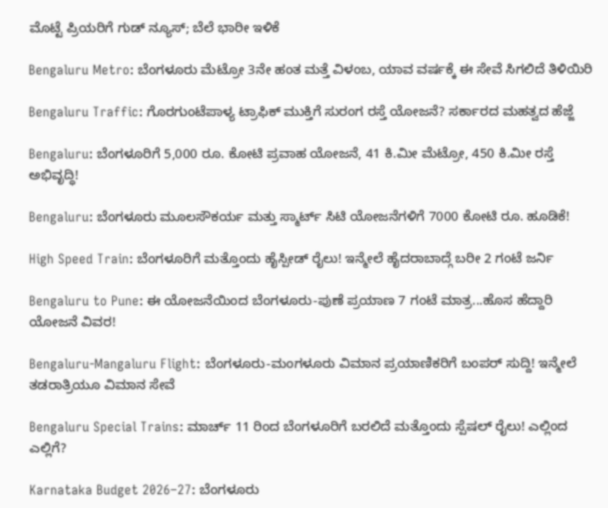ಮೊಟ್ಟೆ ಪ್ರಿಯರಿಗೆ ಗುಡ್ ನ್ಯೂಸ್; ಬೆಲೆ ಭಾರೀ ಇಳಿಕೆ

Bengaluru Metro: ಬೆಂಗಳೂರು ಮೆಟ್ರೋ 3ನೇ ಹಂತ ಮತ್ತೆ ವಿಳಂಬ, ಯಾವ ವರ್ಷಕ್ಕೆ ಈ ಸೇವೆ ಸಿಗಲಿದೆ ತಿಳಿಯಿರಿ

Bengaluru Traffic: ಗೊರಗುಂಟೆಪಾಳ್ಯ ಟ್ರಾಫಿಕ್ ಮುಕ್ತಿಗೆ ಸುರಂಗ ರಸ್ತೆ ಯೋಜನೆ? ಸರ್ಕಾರದ ಮಹತ್ವದ ಹೆಜ್ಜೆ

Bengaluru: ಬೆಂಗಳೂರಿಗೆ 5,000 ರೂ. ಕೋಟಿ ಪ್ರವಾಹ ಯೋಜನೆ, 41 ಕಿ.ಮೀ ಮೆಟ್ರೋ, 450 ಕಿ.ಮೀ ರಸ್ತೆ ಅಭಿವೃದ್ಧಿ!

Bengaluru: ಬೆಂಗಳೂರು ಮೂಲಸೌಕರ್ಯ ಮತ್ತು ಸ್ಮಾರ್ಟ್ ಸಿಟಿ ಯೋಜನೆಗಳಿಗೆ 7000 ಕೋಟಿ ರೂ. ಹೂಡಿಕೆ!

High Speed Train: ಬೆಂಗಳೂರಿಗೆ ಮತ್ತೊಂದು ಹೈಸ್ಪೀಡ್ ರೈಲು! ಇನ್ಮೇಲೆ ಹೈದರಾಬಾದ್ಗೆ ಬರೀ 2 ಗಂಟೆ ಜರ್ನಿ

Bengaluru to Pune: ಈ ಯೋಜನೆಯಿಂದ ಬೆಂಗಳೂರು-ಪುಣೆ ಪ್ರಯಾಣ 7 ಗಂಟೆ ಮಾತ್ರ...ಹೊಸ ಹೆದ್ದಾರಿ ಯೋಜನೆ ವಿವರ!

Bengaluru-Mangaluru Flight: ಬೆಂಗಳೂರು-ಮಂಗಳೂರು ವಿಮಾನ ಪ್ರಯಾಣಿಕರಿಗೆ ಬಂಪರ್ ಸುದ್ದಿ! ಇನ್ಮೇಲೆ ತಡರಾತ್ರಿಯೂ ವಿಮಾನ ಸೇವೆ

Bengaluru Special Trains: ಮಾರ್ಚ್ 11 ರಿಂದ ಬೆಂಗಳೂರಿಗೆ ಬರಲಿದೆ ಮತ್ತೊಂದು ಸ್ಪೆಷಲ್ ರೈಲು! ಎಲ್ಲಿಂದ ಎಲ್ಲಿಗೆ?

Karnataka Budget 2026–27: ಬೆಂಗಳೂರು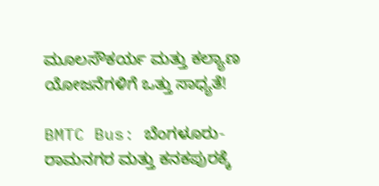ಮೂಲಸೌಕರ್ಯ ಮತ್ತು ಕಲ್ಯಾಣ ಯೋಜನೆಗಳಿಗೆ ಒತ್ತು ಸಾಧ್ಯತೆ!

BMTC Bus: ಬೆಂಗಳೂರು-ರಾಮನಗರ ಮತ್ತು ಕನಕಪುರಕ್ಕೆ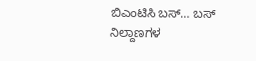ಬಿಎಂಟಿಸಿ ಬಸ್… ಬಸ್ ನಿಲ್ದಾಣಗಳ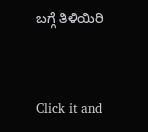ಬಗ್ಗೆ ತಿಳಿಯಿರಿ



Click it and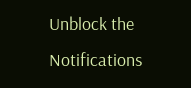Unblock the Notifications